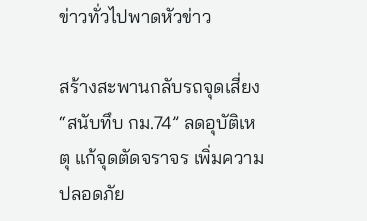ข่าวทั่วไปพาดหัวข่าว

สร้างสะพานกลับรถจุดเสี่ยง “สนับทึบ กม.74” ลดอุบัติเหตุ แก้จุดตัดจราจร เพิ่มความปลอดภัย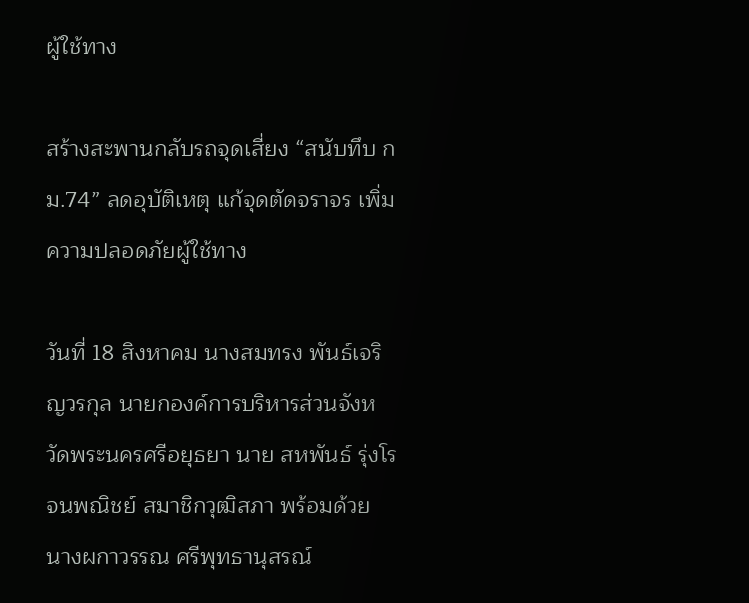ผู้ใช้ทาง

สร้างสะพานกลับรถจุดเสี่ยง “สนับทึบ กม.74” ลดอุบัติเหตุ แก้จุดตัดจราจร เพิ่มความปลอดภัยผู้ใช้ทาง

วันที่ 18 สิงหาคม นางสมทรง พันธ์เจริญวรกุล นายกองค์การบริหารส่วนจังหวัดพระนครศรีอยุธยา นาย สหพันธ์ รุ่งโรจนพณิชย์ สมาชิกวุฒิสภา พร้อมด้วย นางผกาวรรณ ศรีพุทธานุสรณ์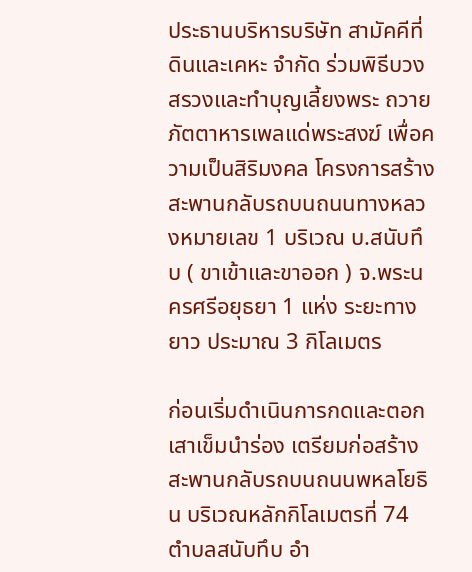ประธานบริหารบริษัท สามัคคีที่ดินและเคหะ จำกัด ร่วมพิธีบวงสรวงและทำบุญเลี้ยงพระ ถวายภัตตาหารเพลแด่พระสงฆ์ เพื่อความเป็นสิริมงคล โครงการสร้างสะพานกลับรถบนถนนทางหลวงหมายเลข 1 บริเวณ บ.สนับทึบ ( ขาเข้าและขาออก ) จ.พระนครศรีอยุธยา 1 แห่ง ระยะทางยาว ประมาณ 3 กิโลเมตร

ก่อนเริ่มดำเนินการกดและตอกเสาเข็มนำร่อง เตรียมก่อสร้างสะพานกลับรถบนถนนพหลโยธิน บริเวณหลักกิโลเมตรที่ 74 ตำบลสนับทึบ อำ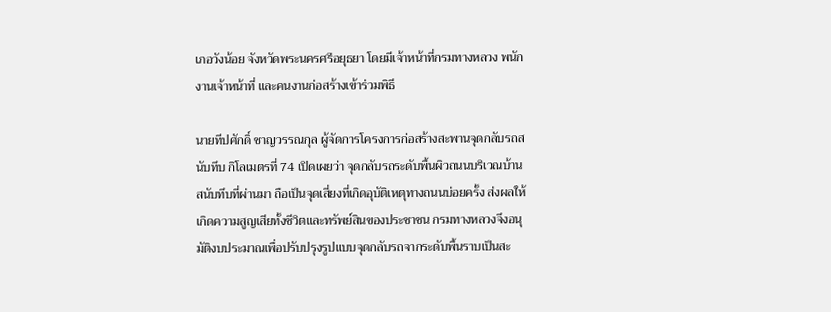เภอวังน้อย จังหวัดพระนครศรีอยุธยา โดยมีเจ้าหน้าที่กรมทางหลวง พนักงานเจ้าหน้าที่ และคนงานก่อสร้างเข้าร่วมพิธี

นายทีปศักดิ์ ชาญวรรณกุล ผู้จัดการโครงการก่อสร้างสะพานจุดกลับรถสนับทึบ กิโลเมตรที่ 74 เปิดเผยว่า จุดกลับรถระดับพื้นผิวถนนบริเวณบ้านสนับทึบที่ผ่านมา ถือเป็นจุดเสี่ยงที่เกิดอุบัติเหตุทางถนนบ่อยครั้ง ส่งผลให้เกิดความสูญเสียทั้งชีวิตและทรัพย์สินของประชาชน กรมทางหลวงจึงอนุมัติงบประมาณเพื่อปรับปรุงรูปแบบจุดกลับรถจากระดับพื้นราบเป็นสะ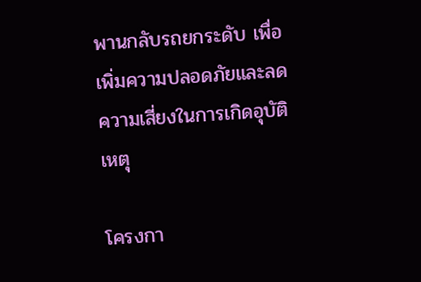พานกลับรถยกระดับ เพื่อเพิ่มความปลอดภัยและลดความเสี่ยงในการเกิดอุบัติเหตุ

โครงกา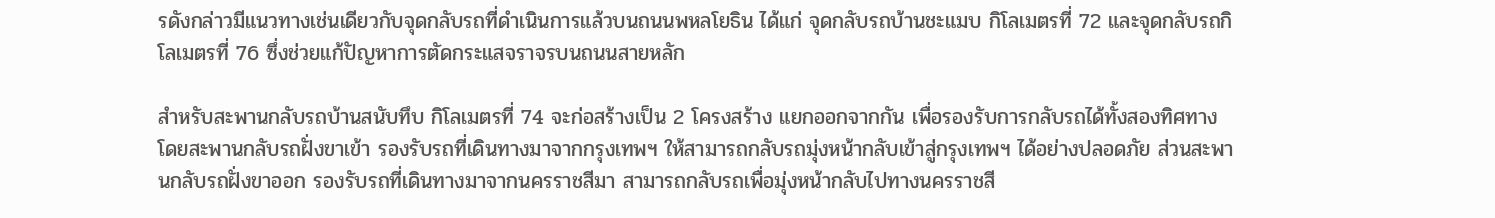รดังกล่าวมีแนวทางเช่นเดียวกับจุดกลับรถที่ดำเนินการแล้วบนถนนพหลโยธิน ได้แก่ จุดกลับรถบ้านชะแมบ กิโลเมตรที่ 72 และจุดกลับรถกิโลเมตรที่ 76 ซึ่งช่วยแก้ปัญหาการตัดกระแสจราจรบนถนนสายหลัก

สำหรับสะพานกลับรถบ้านสนับทึบ กิโลเมตรที่ 74 จะก่อสร้างเป็น 2 โครงสร้าง แยกออกจากกัน เพื่อรองรับการกลับรถได้ทั้งสองทิศทาง โดยสะพานกลับรถฝั่งขาเข้า รองรับรถที่เดินทางมาจากกรุงเทพฯ ให้สามารถกลับรถมุ่งหน้ากลับเข้าสู่กรุงเทพฯ ได้อย่างปลอดภัย ส่วนสะพานกลับรถฝั่งขาออก รองรับรถที่เดินทางมาจากนครราชสีมา สามารถกลับรถเพื่อมุ่งหน้ากลับไปทางนครราชสี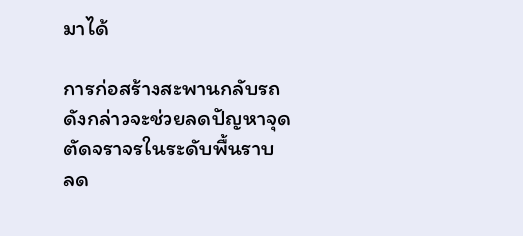มาได้

การก่อสร้างสะพานกลับรถดังกล่าวจะช่วยลดปัญหาจุดตัดจราจรในระดับพื้นราบ ลด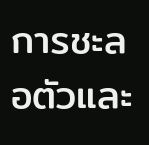การชะลอตัวและ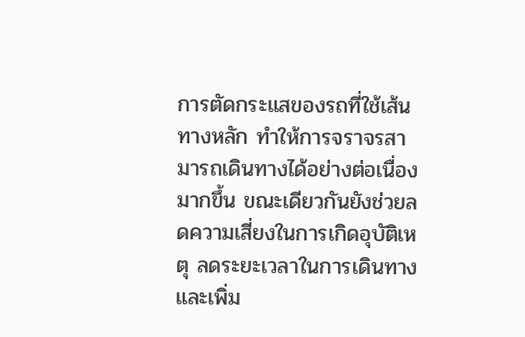การตัดกระแสของรถที่ใช้เส้นทางหลัก ทำให้การจราจรสามารถเดินทางได้อย่างต่อเนื่องมากขึ้น ขณะเดียวกันยังช่วยลดความเสี่ยงในการเกิดอุบัติเหตุ ลดระยะเวลาในการเดินทาง และเพิ่ม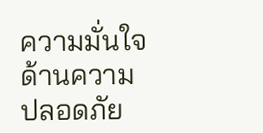ความมั่นใจด้านความปลอดภัย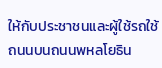ให้กับประชาชนและผู้ใช้รถใช้ถนนบนถนนพหลโยธิน